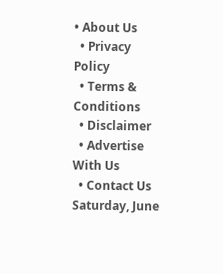• About Us
  • Privacy Policy
  • Terms & Conditions
  • Disclaimer
  • Advertise With Us
  • Contact Us
Saturday, June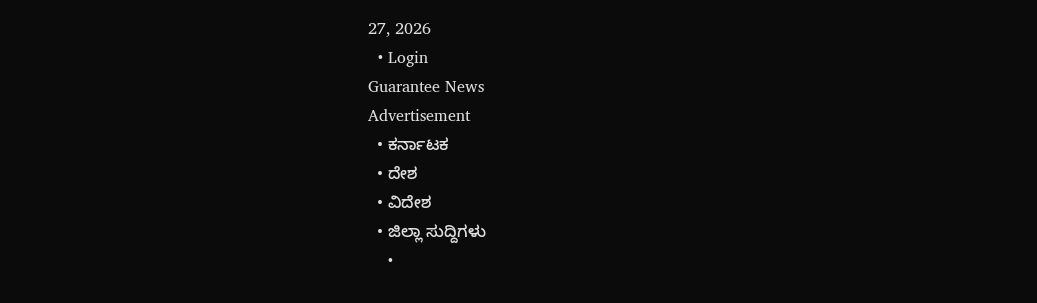27, 2026
  • Login
Guarantee News
Advertisement
  • ಕರ್ನಾಟಕ
  • ದೇಶ
  • ವಿದೇಶ
  • ಜಿಲ್ಲಾ ಸುದ್ದಿಗಳು
    •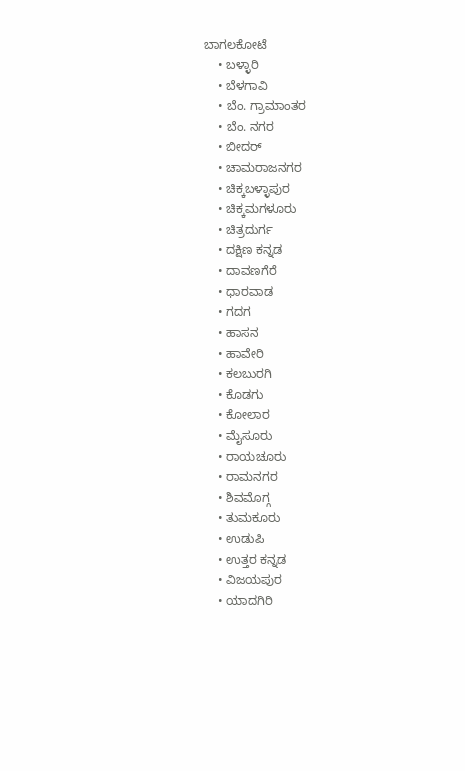ಬಾಗಲಕೋಟೆ
    • ಬಳ್ಳಾರಿ
    • ಬೆಳಗಾವಿ
    • ಬೆಂ. ಗ್ರಾಮಾಂತರ
    • ಬೆಂ. ನಗರ
    • ಬೀದರ್
    • ಚಾಮರಾಜನಗರ
    • ಚಿಕ್ಕಬಳ್ಳಾಪುರ
    • ಚಿಕ್ಕಮಗಳೂರು
    • ಚಿತ್ರದುರ್ಗ
    • ದಕ್ಷಿಣ ಕನ್ನಡ
    • ದಾವಣಗೆರೆ
    • ಧಾರವಾಡ
    • ಗದಗ
    • ಹಾಸನ
    • ಹಾವೇರಿ
    • ಕಲಬುರಗಿ
    • ಕೊಡಗು
    • ಕೋಲಾರ
    • ಮೈಸೂರು
    • ರಾಯಚೂರು
    • ರಾಮನಗರ
    • ಶಿವಮೊಗ್ಗ
    • ತುಮಕೂರು
    • ಉಡುಪಿ
    • ಉತ್ತರ ಕನ್ನಡ
    • ವಿಜಯಪುರ
    • ಯಾದಗಿರಿ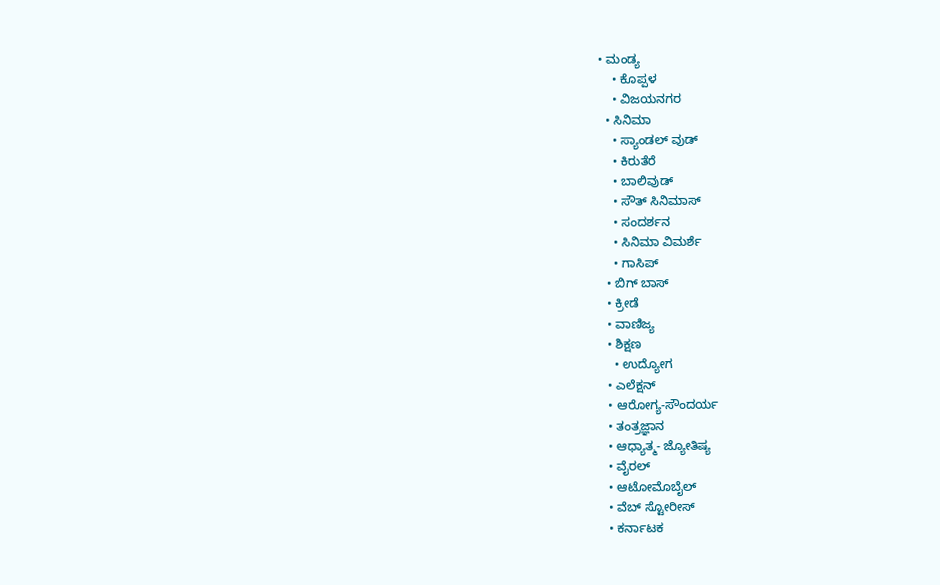• ಮಂಡ್ಯ
    • ಕೊಪ್ಪಳ
    • ವಿಜಯನಗರ
  • ಸಿನಿಮಾ
    • ಸ್ಯಾಂಡಲ್ ವುಡ್
    • ಕಿರುತೆರೆ
    • ಬಾಲಿವುಡ್
    • ಸೌತ್ ಸಿನಿಮಾಸ್
    • ಸಂದರ್ಶನ
    • ಸಿನಿಮಾ ವಿಮರ್ಶೆ
    • ಗಾಸಿಪ್
  • ಬಿಗ್ ಬಾಸ್
  • ಕ್ರೀಡೆ
  • ವಾಣಿಜ್ಯ
  • ಶಿಕ್ಷಣ
    • ಉದ್ಯೋಗ
  • ಎಲೆಕ್ಷನ್
  • ಆರೋಗ್ಯ-ಸೌಂದರ್ಯ
  • ತಂತ್ರಜ್ಞಾನ
  • ಆಧ್ಯಾತ್ಮ- ಜ್ಯೋತಿಷ್ಯ
  • ವೈರಲ್
  • ಆಟೋಮೊಬೈಲ್
  • ವೆಬ್ ಸ್ಟೋರೀಸ್
  • ಕರ್ನಾಟಕ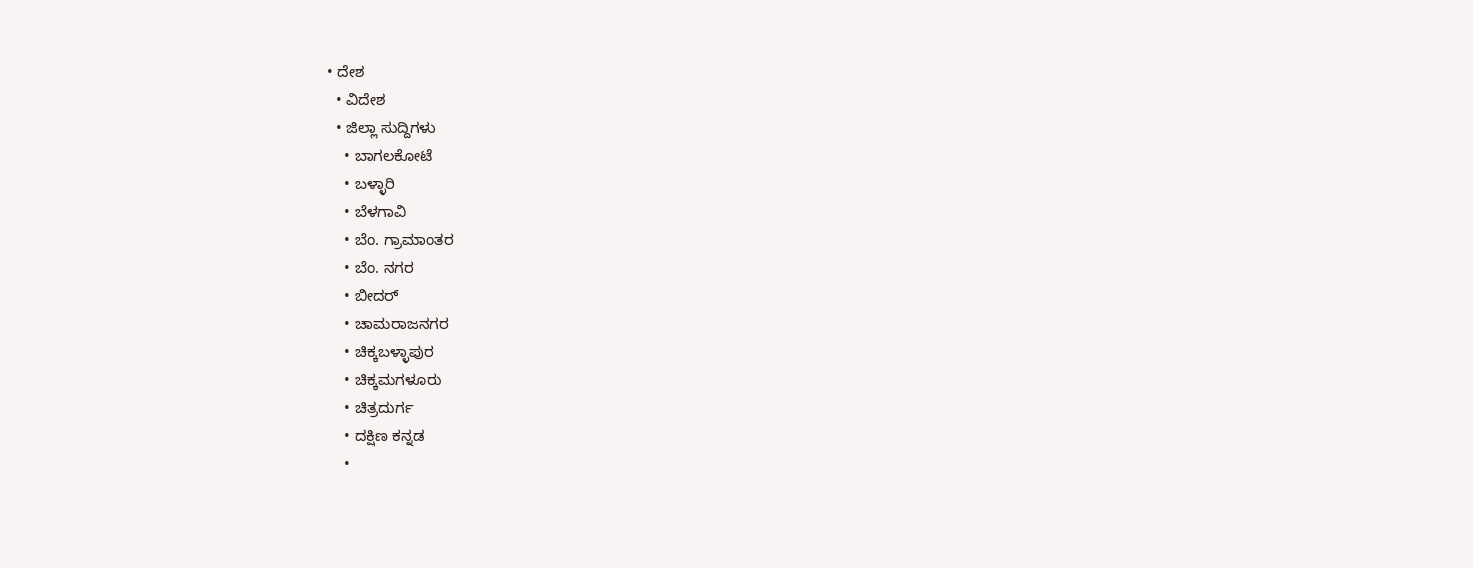• ದೇಶ
  • ವಿದೇಶ
  • ಜಿಲ್ಲಾ ಸುದ್ದಿಗಳು
    • ಬಾಗಲಕೋಟೆ
    • ಬಳ್ಳಾರಿ
    • ಬೆಳಗಾವಿ
    • ಬೆಂ. ಗ್ರಾಮಾಂತರ
    • ಬೆಂ. ನಗರ
    • ಬೀದರ್
    • ಚಾಮರಾಜನಗರ
    • ಚಿಕ್ಕಬಳ್ಳಾಪುರ
    • ಚಿಕ್ಕಮಗಳೂರು
    • ಚಿತ್ರದುರ್ಗ
    • ದಕ್ಷಿಣ ಕನ್ನಡ
    •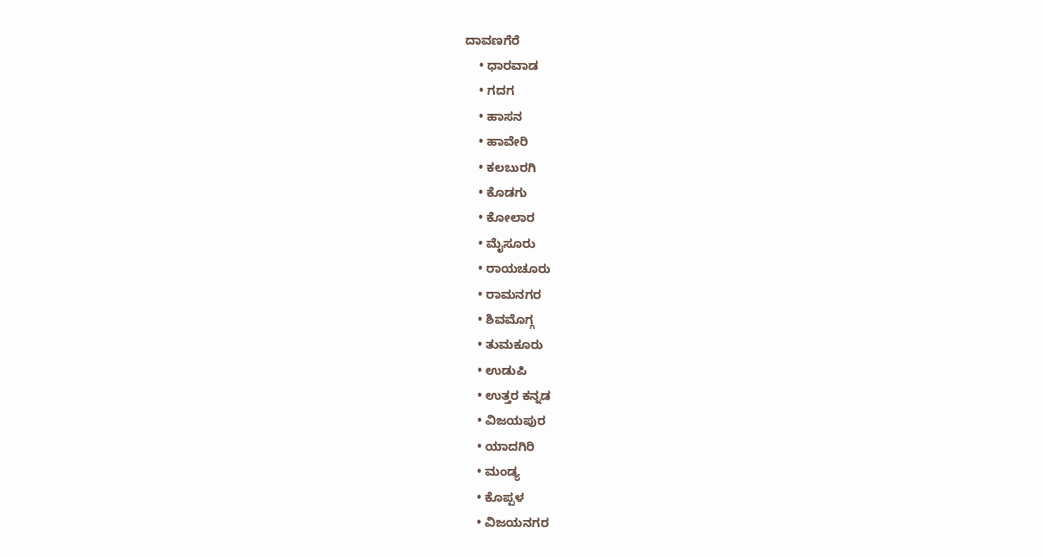ದಾವಣಗೆರೆ
    • ಧಾರವಾಡ
    • ಗದಗ
    • ಹಾಸನ
    • ಹಾವೇರಿ
    • ಕಲಬುರಗಿ
    • ಕೊಡಗು
    • ಕೋಲಾರ
    • ಮೈಸೂರು
    • ರಾಯಚೂರು
    • ರಾಮನಗರ
    • ಶಿವಮೊಗ್ಗ
    • ತುಮಕೂರು
    • ಉಡುಪಿ
    • ಉತ್ತರ ಕನ್ನಡ
    • ವಿಜಯಪುರ
    • ಯಾದಗಿರಿ
    • ಮಂಡ್ಯ
    • ಕೊಪ್ಪಳ
    • ವಿಜಯನಗರ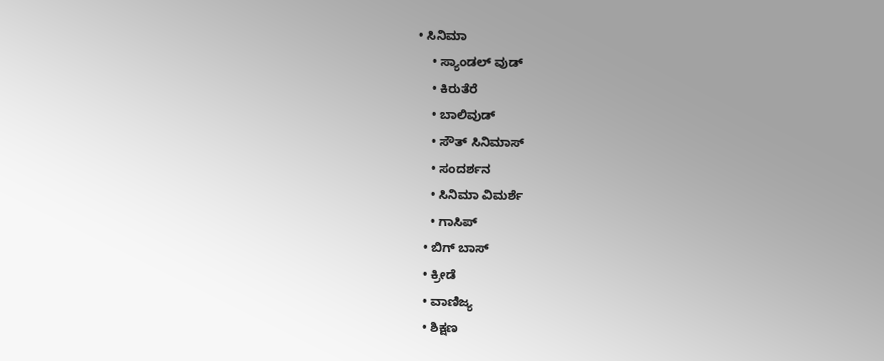• ಸಿನಿಮಾ
    • ಸ್ಯಾಂಡಲ್ ವುಡ್
    • ಕಿರುತೆರೆ
    • ಬಾಲಿವುಡ್
    • ಸೌತ್ ಸಿನಿಮಾಸ್
    • ಸಂದರ್ಶನ
    • ಸಿನಿಮಾ ವಿಮರ್ಶೆ
    • ಗಾಸಿಪ್
  • ಬಿಗ್ ಬಾಸ್
  • ಕ್ರೀಡೆ
  • ವಾಣಿಜ್ಯ
  • ಶಿಕ್ಷಣ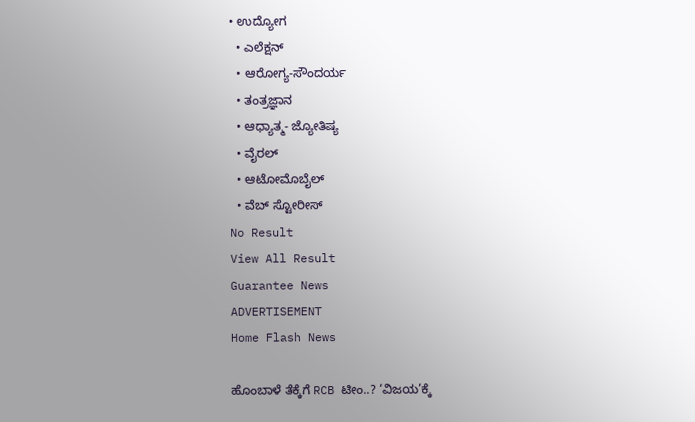• ಉದ್ಯೋಗ
  • ಎಲೆಕ್ಷನ್
  • ಆರೋಗ್ಯ-ಸೌಂದರ್ಯ
  • ತಂತ್ರಜ್ಞಾನ
  • ಆಧ್ಯಾತ್ಮ- ಜ್ಯೋತಿಷ್ಯ
  • ವೈರಲ್
  • ಆಟೋಮೊಬೈಲ್
  • ವೆಬ್ ಸ್ಟೋರೀಸ್
No Result
View All Result
Guarantee News
ADVERTISEMENT
Home Flash News

ಹೊಂಬಾಳೆ ತೆಕ್ಕೆಗೆ RCB ಟೀಂ..? ‘ವಿಜಯ’ಕ್ಕೆ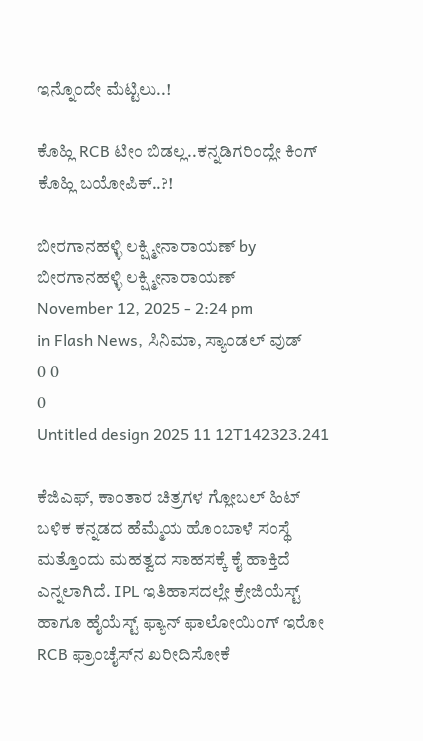ಇನ್ನೊಂದೇ ಮೆಟ್ಟಿಲು..!

ಕೊಹ್ಲಿ RCB ಟೀಂ ಬಿಡಲ್ಲ..ಕನ್ನಡಿಗರಿಂದ್ಲೇ ಕಿಂಗ್ ಕೊಹ್ಲಿ ಬಯೋಪಿಕ್..?!

ಬೀರಗಾನಹಳ್ಳಿ ಲಕ್ಷ್ಮೀನಾರಾಯಣ್ by ಬೀರಗಾನಹಳ್ಳಿ ಲಕ್ಷ್ಮೀನಾರಾಯಣ್
November 12, 2025 - 2:24 pm
in Flash News, ಸಿನಿಮಾ, ಸ್ಯಾಂಡಲ್ ವುಡ್
0 0
0
Untitled design 2025 11 12T142323.241

ಕೆಜಿಎಫ್, ಕಾಂತಾರ ಚಿತ್ರಗಳ ಗ್ಲೋಬಲ್ ಹಿಟ್ ಬಳಿಕ ಕನ್ನಡದ ಹೆಮ್ಮೆಯ ಹೊಂಬಾಳೆ ಸಂಸ್ಥೆ ಮತ್ತೊಂದು ಮಹತ್ವದ ಸಾಹಸಕ್ಕೆ ಕೈ ಹಾಕ್ತಿದೆ ಎನ್ನಲಾಗಿದೆ. IPL ಇತಿಹಾಸದಲ್ಲೇ ಕ್ರೇಜಿಯೆಸ್ಟ್ ಹಾಗೂ ಹೈಯೆಸ್ಟ್ ಫ್ಯಾನ್ ಫಾಲೋಯಿಂಗ್ ಇರೋ RCB ಫ್ರಾಂಚೈಸ್‌‌ನ ಖರೀದಿಸೋಕೆ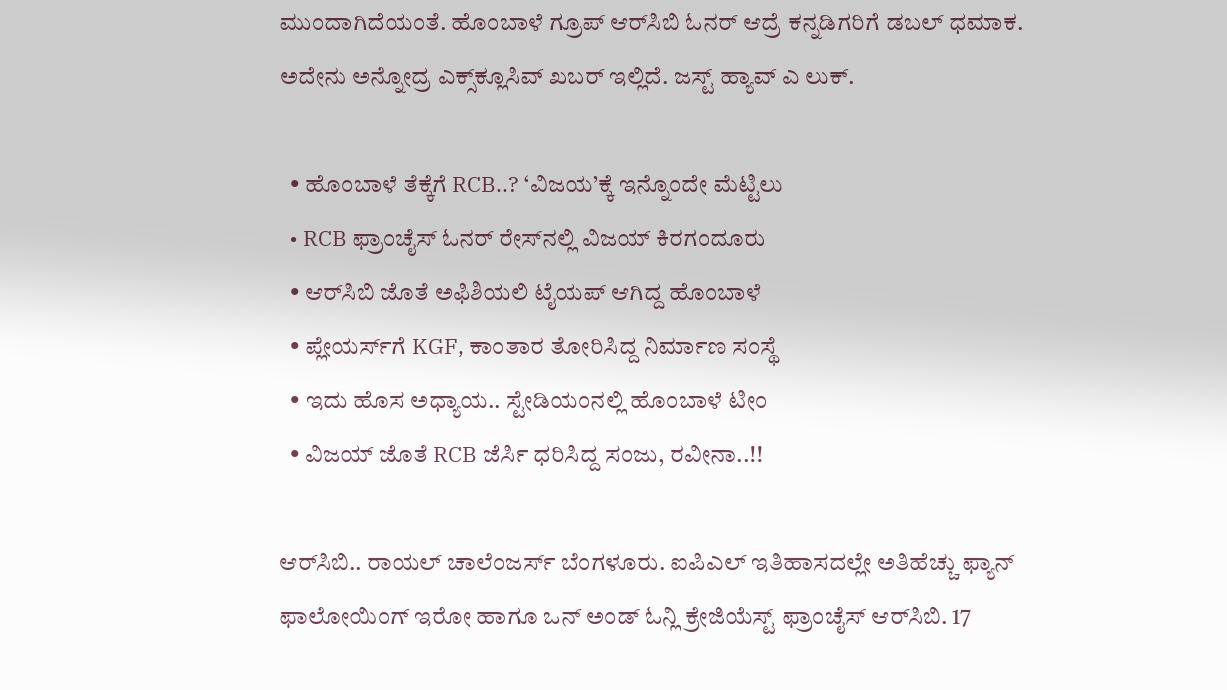ಮುಂದಾಗಿದೆಯಂತೆ. ಹೊಂಬಾಳೆ ಗ್ರೂಪ್ ಆರ್‌ಸಿಬಿ ಓನರ್ ಆದ್ರೆ ಕನ್ನಡಿಗರಿಗೆ ಡಬಲ್ ಧಮಾಕ. ಅದೇನು ಅನ್ನೋದ್ರ ಎಕ್ಸ್‌‌ಕ್ಲೂಸಿವ್ ಖಬರ್ ಇಲ್ಲಿದೆ. ಜಸ್ಟ್ ಹ್ಯಾವ್ ಎ ಲುಕ್.

  • ಹೊಂಬಾಳೆ ತೆಕ್ಕೆಗೆ RCB..? ‘ವಿಜಯ’ಕ್ಕೆ ಇನ್ನೊಂದೇ ಮೆಟ್ಟಿಲು
  • RCB ಫ್ರಾಂಚೈಸ್ ಓನರ್ ರೇಸ್‌‌ನಲ್ಲಿ ವಿಜಯ್ ಕಿರಗಂದೂರು
  • ಆರ್‌‌ಸಿಬಿ ಜೊತೆ ಅಫಿಶಿಯಲಿ ಟೈಯಪ್ ಆಗಿದ್ದ ಹೊಂಬಾಳೆ
  • ಪ್ಲೇಯರ್ಸ್‌ಗೆ KGF, ಕಾಂತಾರ ತೋರಿಸಿದ್ದ ನಿರ್ಮಾಣ ಸಂಸ್ಥೆ
  • ಇದು ಹೊಸ ಅಧ್ಯಾಯ.. ಸ್ಟೇಡಿಯಂನಲ್ಲಿ ಹೊಂಬಾಳೆ ಟೀಂ
  • ವಿಜಯ್ ಜೊತೆ RCB ಜೆರ್ಸಿ ಧರಿಸಿದ್ದ ಸಂಜು, ರವೀನಾ..!!

ಆರ್‌ಸಿಬಿ.. ರಾಯಲ್ ಚಾಲೆಂಜರ್ಸ್‌ ಬೆಂಗಳೂರು. ಐಪಿಎಲ್ ಇತಿಹಾಸದಲ್ಲೇ ಅತಿಹೆಚ್ಚು ಫ್ಯಾನ್ ಫಾಲೋಯಿಂಗ್ ಇರೋ ಹಾಗೂ ಒನ್ ಅಂಡ್ ಓನ್ಲಿ ಕ್ರೇಜಿಯೆಸ್ಟ್ ಫ್ರಾಂಚೈಸ್ ಆರ್‌ಸಿಬಿ. 17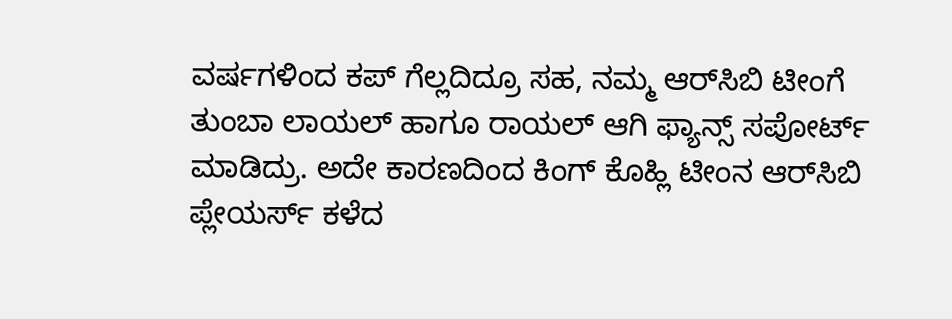ವರ್ಷಗಳಿಂದ ಕಪ್ ಗೆಲ್ಲದಿದ್ರೂ ಸಹ, ನಮ್ಮ ಆರ್‌ಸಿಬಿ ಟೀಂಗೆ ತುಂಬಾ ಲಾಯಲ್ ಹಾಗೂ ರಾಯಲ್ ಆಗಿ ಫ್ಯಾನ್ಸ್ ಸಪೋರ್ಟ್ ಮಾಡಿದ್ರು. ಅದೇ ಕಾರಣದಿಂದ ಕಿಂಗ್ ಕೊಹ್ಲಿ ಟೀಂನ ಆರ್‌ಸಿಬಿ ಪ್ಲೇಯರ್ಸ್‌ ಕಳೆದ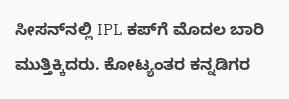ಸೀಸನ್‌‌ನಲ್ಲಿ IPL ಕಪ್‌ಗೆ ಮೊದಲ ಬಾರಿ ಮುತ್ತಿಕ್ಕಿದರು. ಕೋಟ್ಯಂತರ ಕನ್ನಡಿಗರ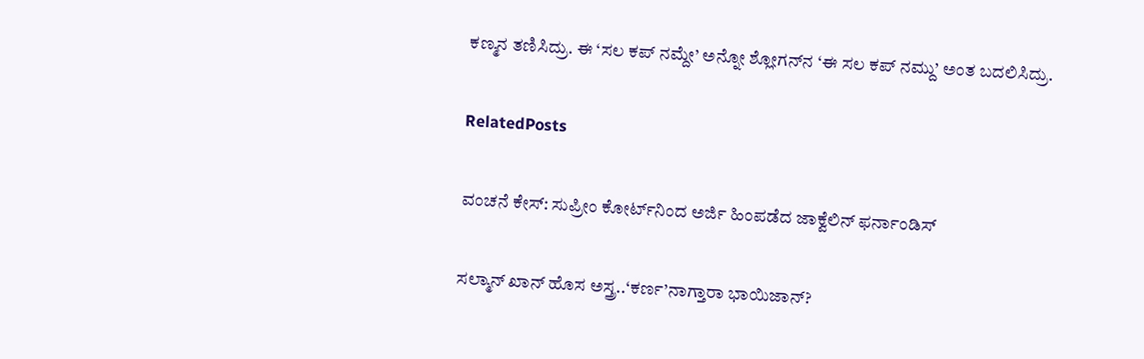ಕಣ್ಮನ ತಣಿಸಿದ್ರು. ಈ ‘ಸಲ ಕಪ್ ನಮ್ದೇ’ ಅನ್ನೋ ಶ್ಲೋಗನ್‌‌ನ ‘ಈ ಸಲ ಕಪ್ ನಮ್ದು’ ಅಂತ ಬದಲಿಸಿದ್ರು.

RelatedPosts

ವಂಚನೆ ಕೇಸ್: ಸುಪ್ರೀಂ ಕೋರ್ಟ್‌ನಿಂದ ಅರ್ಜಿ ಹಿಂಪಡೆದ ಜಾಕ್ವೆಲಿನ್ ಫರ್ನಾಂಡಿಸ್

ಸಲ್ಮಾನ್ ಖಾನ್ ಹೊಸ ಅಸ್ತ್ರ..‘ಕರ್ಣ’ನಾಗ್ತಾರಾ ಭಾಯಿ‌ಜಾನ್?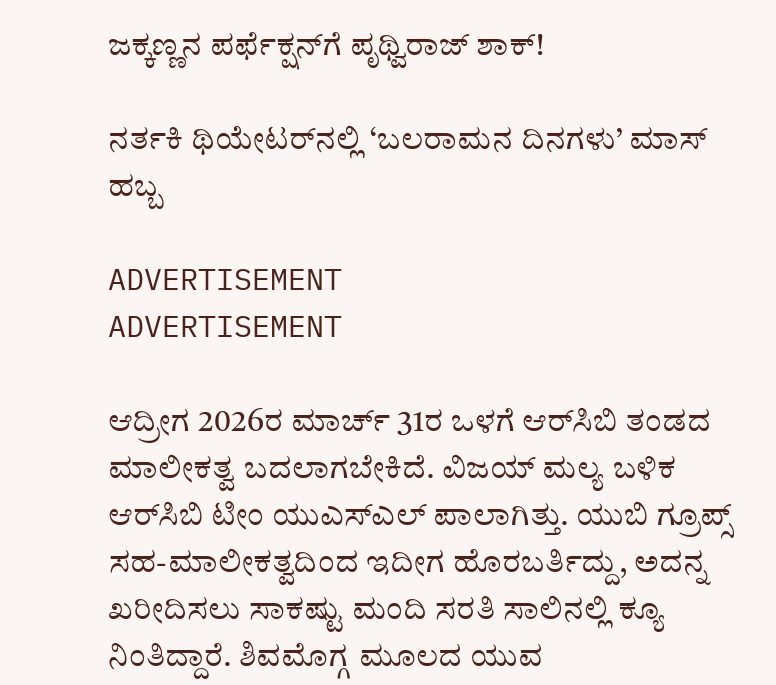ಜಕ್ಕಣ್ಣನ ಪರ್ಫೆಕ್ಷನ್‌ಗೆ ಪೃಥ್ವಿರಾಜ್ ಶಾಕ್!

ನರ್ತಕಿ ಥಿಯೇಟರ್‌ನಲ್ಲಿ ‘ಬಲರಾಮನ ದಿನಗಳು’ ಮಾಸ್ ಹಬ್ಬ

ADVERTISEMENT
ADVERTISEMENT

ಆದ್ರೀಗ 2026ರ ಮಾರ್ಚ್‌ 31ರ ಒಳಗೆ ಆರ್‌ಸಿಬಿ ತಂಡದ ಮಾಲೀಕತ್ವ ಬದಲಾಗಬೇಕಿದೆ. ವಿಜಯ್ ಮಲ್ಯ ಬಳಿಕ ಆರ್‌ಸಿಬಿ ಟೀಂ ಯುಎಸ್‌ಎಲ್ ಪಾಲಾಗಿತ್ತು. ಯುಬಿ ಗ್ರೂಪ್ಸ್‌‌‌ ಸಹ-ಮಾಲೀಕತ್ವದಿಂದ ಇದೀಗ ಹೊರಬರ್ತಿದ್ದು, ಅದನ್ನ ಖರೀದಿಸಲು ಸಾಕಷ್ಟು ಮಂದಿ ಸರತಿ ಸಾಲಿನಲ್ಲಿ ಕ್ಯೂ ನಿಂತಿದ್ದಾರೆ. ಶಿವಮೊಗ್ಗ ಮೂಲದ ಯುವ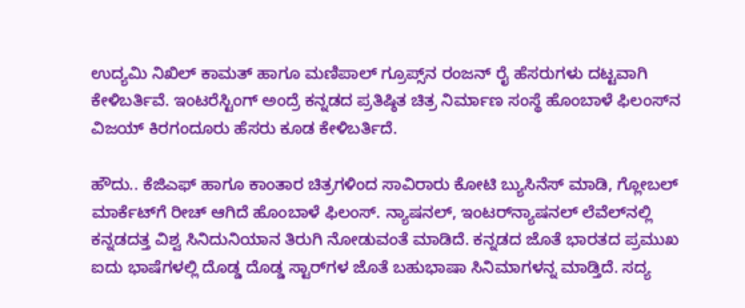ಉದ್ಯಮಿ ನಿಖಿಲ್ ಕಾಮತ್ ಹಾಗೂ ಮಣಿಪಾಲ್ ಗ್ರೂಪ್ಸ್‌‌ನ ರಂಜನ್ ರೈ ಹೆಸರುಗಳು ದಟ್ಟವಾಗಿ ಕೇಳಿಬರ್ತಿವೆ. ಇಂಟರೆಸ್ಟಿಂಗ್ ಅಂದ್ರೆ ಕನ್ನಡದ ಪ್ರತಿಷ್ಠಿತ ಚಿತ್ರ ನಿರ್ಮಾಣ ಸಂಸ್ಥೆ ಹೊಂಬಾಳೆ ಫಿಲಂಸ್‌ನ ವಿಜಯ್ ಕಿರಗಂದೂರು ಹೆಸರು ಕೂಡ ಕೇಳಿಬರ್ತಿದೆ.

ಹೌದು.. ಕೆಜಿಎಫ್ ಹಾಗೂ ಕಾಂತಾರ ಚಿತ್ರಗಳಿಂದ ಸಾವಿರಾರು ಕೋಟಿ ಬ್ಯುಸಿನೆಸ್ ಮಾಡಿ, ಗ್ಲೋಬಲ್ ಮಾರ್ಕೆಟ್‌‌‌ಗೆ ರೀಚ್ ಆಗಿದೆ ಹೊಂಬಾಳೆ ಫಿಲಂಸ್. ನ್ಯಾಷನಲ್, ಇಂಟರ್‌ನ್ಯಾಷನಲ್ ಲೆವೆಲ್‌‌ನಲ್ಲಿ ಕನ್ನಡದತ್ತ ವಿಶ್ವ ಸಿನಿದುನಿಯಾನ ತಿರುಗಿ ನೋಡುವಂತೆ ಮಾಡಿದೆ. ಕನ್ನಡದ ಜೊತೆ ಭಾರತದ ಪ್ರಮುಖ ಐದು ಭಾಷೆಗಳಲ್ಲಿ ದೊಡ್ಡ ದೊಡ್ಡ ಸ್ಟಾರ್‌ಗಳ ಜೊತೆ ಬಹುಭಾಷಾ ಸಿನಿಮಾಗಳನ್ನ ಮಾಡ್ತಿದೆ. ಸದ್ಯ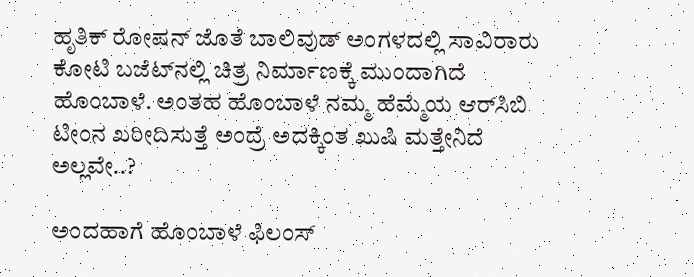ಹೃತಿಕ್ ರೋಷನ್ ಜೊತೆ ಬಾಲಿವುಡ್‌ ಅಂಗಳದಲ್ಲಿ ಸಾವಿರಾರು ಕೋಟಿ ಬಜೆಟ್‌‌ನಲ್ಲಿ ಚಿತ್ರ ನಿರ್ಮಾಣಕ್ಕೆ ಮುಂದಾಗಿದೆ ಹೊಂಬಾಳೆ. ಅಂತಹ ಹೊಂಬಾಳೆ ನಮ್ಮ ಹೆಮ್ಮೆಯ ಆರ್‌ಸಿಬಿ ಟೀಂನ ಖರೀದಿಸುತ್ತೆ ಅಂದ್ರೆ ಅದಕ್ಕಿಂತ ಖುಷಿ ಮತ್ತೇನಿದೆ ಅಲ್ಲವೇ..?

ಅಂದಹಾಗೆ ಹೊಂಬಾಳೆ ಫಿಲಂಸ್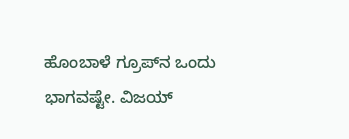ಹೊಂಬಾಳೆ ಗ್ರೂಪ್‌ನ ಒಂದು ಭಾಗವಷ್ಟೇ. ವಿಜಯ್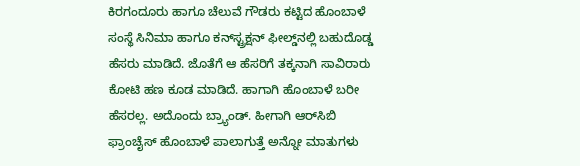ಕಿರಗಂದೂರು ಹಾಗೂ ಚೆಲುವೆ ಗೌಡರು ಕಟ್ಟಿದ ಹೊಂಬಾಳೆ ಸಂಸ್ಥೆ ಸಿನಿಮಾ ಹಾಗೂ ಕನ್‌‌ಸ್ಟ್ರಕ್ಷನ್ ಫೀಲ್ಡ್‌‌ನಲ್ಲಿ ಬಹುದೊಡ್ಡ ಹೆಸರು ಮಾಡಿದೆ. ಜೊತೆಗೆ ಆ ಹೆಸರಿಗೆ ತಕ್ಕನಾಗಿ ಸಾವಿರಾರು ಕೋಟಿ ಹಣ ಕೂಡ ಮಾಡಿದೆ. ಹಾಗಾಗಿ ಹೊಂಬಾಳೆ ಬರೀ ಹೆಸರಲ್ಲ. ಅದೊಂದು ಬ್ರ್ಯಾಂಡ್. ಹೀಗಾಗಿ ಆರ್‌ಸಿಬಿ ಫ್ರಾಂಚೈಸ್‌ ಹೊಂಬಾಳೆ ಪಾಲಾಗುತ್ತೆ ಅನ್ನೋ ಮಾತುಗಳು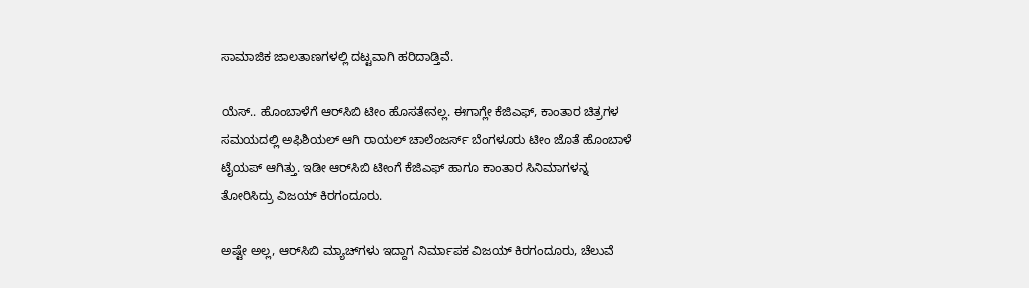ಸಾಮಾಜಿಕ ಜಾಲತಾಣಗಳಲ್ಲಿ ದಟ್ಟವಾಗಿ ಹರಿದಾಡ್ತಿವೆ.

ಯೆಸ್.. ಹೊಂಬಾಳೆಗೆ ಆರ್‌‌ಸಿಬಿ ಟೀಂ ಹೊಸತೇನಲ್ಲ. ಈಗಾಗ್ಲೇ ಕೆಜಿಎಫ್, ಕಾಂತಾರ ಚಿತ್ರಗಳ ಸಮಯದಲ್ಲಿ ಅಫಿಶಿಯಲ್ ಆಗಿ ರಾಯಲ್ ಚಾಲೆಂಜರ್ಸ್‌ ಬೆಂಗಳೂರು ಟೀಂ ಜೊತೆ ಹೊಂಬಾಳೆ ಟೈಯಪ್ ಆಗಿತ್ತು. ಇಡೀ ಆರ್‌ಸಿಬಿ ಟೀಂಗೆ ಕೆಜಿಎಫ್ ಹಾಗೂ ಕಾಂತಾರ ಸಿನಿಮಾಗಳನ್ನ ತೋರಿಸಿದ್ರು ವಿಜಯ್ ಕಿರಗಂದೂರು.

ಅಷ್ಟೇ ಅಲ್ಲ, ಆರ್‌ಸಿಬಿ ಮ್ಯಾಚ್‌‌ಗಳು ಇದ್ದಾಗ ನಿರ್ಮಾಪಕ ವಿಜಯ್ ಕಿರಗಂದೂರು, ಚೆಲುವೆ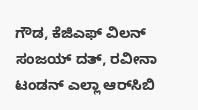ಗೌಡ, ಕೆಜಿಎಫ್ ವಿಲನ್ ಸಂಜಯ್ ದತ್, ರವೀನಾ ಟಂಡನ್ ಎಲ್ಲಾ ಆರ್‌ಸಿಬಿ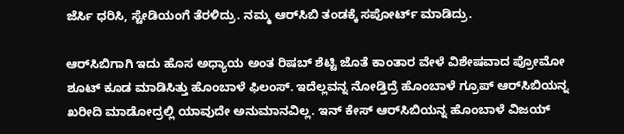ಜೆರ್ಸಿ ಧರಿಸಿ, ಸ್ಟೇಡಿಯಂಗೆ ತೆರಳಿದ್ರು. ನಮ್ಮ ಆರ್‌ಸಿಬಿ ತಂಡಕ್ಕೆ ಸಪೋರ್ಟ್‌ ಮಾಡಿದ್ರು.

ಆರ್‌ಸಿಬಿಗಾಗಿ ಇದು ಹೊಸ ಅಧ್ಯಾಯ ಅಂತ ರಿಷಬ್ ಶೆಟ್ಟಿ ಜೊತೆ ಕಾಂತಾರ ವೇಳೆ ವಿಶೇಷವಾದ ಪ್ರೋಮೋ ಶೂಟ್ ಕೂಡ ಮಾಡಿಸಿತ್ತು ಹೊಂಬಾಳೆ ಫಿಲಂಸ್. ಇದೆಲ್ಲವನ್ನ ನೋಡ್ತಿದ್ರೆ ಹೊಂಬಾಳೆ ಗ್ರೂಪ್ ಆರ್‌ಸಿಬಿಯನ್ನ ಖರೀದಿ ಮಾಡೋದ್ರಲ್ಲಿ ಯಾವುದೇ ಅನುಮಾನವಿಲ್ಲ. ಇನ್ ಕೇಸ್ ಆರ್‌‌ಸಿಬಿಯನ್ನ ಹೊಂಬಾಳೆ ವಿಜಯ್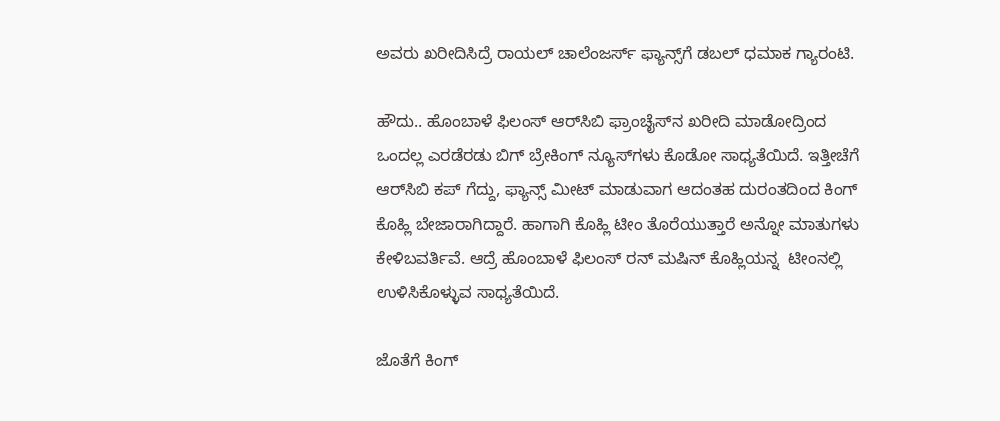ಅವರು ಖರೀದಿಸಿದ್ರೆ ರಾಯಲ್ ಚಾಲೆಂಜರ್ಸ್‌ ಫ್ಯಾನ್ಸ್‌ಗೆ ಡಬಲ್ ಧಮಾಕ ಗ್ಯಾರಂಟಿ.

ಹೌದು.. ಹೊಂಬಾಳೆ ಫಿಲಂಸ್ ಆರ್‌ಸಿಬಿ ಫ್ರಾಂಚೈಸ್‌ನ ಖರೀದಿ ಮಾಡೋದ್ರಿಂದ ಒಂದಲ್ಲ ಎರಡೆರಡು ಬಿಗ್ ಬ್ರೇಕಿಂಗ್ ನ್ಯೂಸ್‌‌ಗಳು ಕೊಡೋ ಸಾಧ್ಯತೆಯಿದೆ. ಇತ್ತೀಚೆಗೆ ಆರ್‌‌ಸಿಬಿ ಕಪ್ ಗೆದ್ದು, ಫ್ಯಾನ್ಸ್ ಮೀಟ್ ಮಾಡುವಾಗ ಆದಂತಹ ದುರಂತದಿಂದ ಕಿಂಗ್ ಕೊಹ್ಲಿ ಬೇಜಾರಾಗಿದ್ದಾರೆ. ಹಾಗಾಗಿ ಕೊಹ್ಲಿ ಟೀಂ ತೊರೆಯುತ್ತಾರೆ ಅನ್ನೋ ಮಾತುಗಳು ಕೇಳಿಬವರ್ತಿವೆ. ಆದ್ರೆ ಹೊಂಬಾಳೆ ಫಿಲಂಸ್ ರನ್ ಮಷಿನ್ ಕೊಹ್ಲಿಯನ್ನ  ಟೀಂನಲ್ಲಿ ಉಳಿಸಿಕೊಳ್ಳುವ ಸಾಧ್ಯತೆಯಿದೆ.

ಜೊತೆಗೆ ಕಿಂಗ್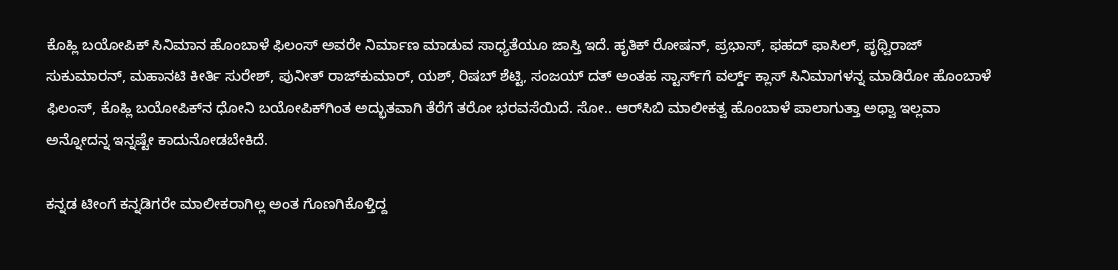ಕೊಹ್ಲಿ ಬಯೋಪಿಕ್ ಸಿನಿಮಾನ ಹೊಂಬಾಳೆ ಫಿಲಂಸ್ ಅವರೇ ನಿರ್ಮಾಣ ಮಾಡುವ ಸಾಧ್ಯತೆಯೂ ಜಾಸ್ತಿ ಇದೆ. ಹೃತಿಕ್ ರೋಷನ್, ಪ್ರಭಾಸ್, ಫಹದ್ ಫಾಸಿಲ್, ಪೃಥ್ವಿರಾಜ್ ಸುಕುಮಾರನ್, ಮಹಾನಟಿ ಕೀರ್ತಿ ಸುರೇಶ್, ಪುನೀತ್ ರಾಜ್‌ಕುಮಾರ್, ಯಶ್, ರಿಷಬ್ ಶೆಟ್ಟಿ, ಸಂಜಯ್ ದತ್ ಅಂತಹ ಸ್ಟಾರ್ಸ್‌ಗೆ ವರ್ಲ್ಡ್‌ ಕ್ಲಾಸ್ ಸಿನಿಮಾಗಳನ್ನ ಮಾಡಿರೋ ಹೊಂಬಾಳೆ ಫಿಲಂಸ್, ಕೊಹ್ಲಿ ಬಯೋಪಿಕ್‌‌ನ ಧೋನಿ ಬಯೋಪಿಕ್‌ಗಿಂತ ಅದ್ಭುತವಾಗಿ ತೆರೆಗೆ ತರೋ ಭರವಸೆಯಿದೆ. ಸೋ.. ಆರ್‌ಸಿಬಿ ಮಾಲೀಕತ್ವ ಹೊಂಬಾಳೆ ಪಾಲಾಗುತ್ತಾ ಅಥ್ವಾ ಇಲ್ಲವಾ ಅನ್ನೋದನ್ನ ಇನ್ನಷ್ಟೇ ಕಾದುನೋಡಬೇಕಿದೆ.

ಕನ್ನಡ ಟೀಂಗೆ ಕನ್ನಡಿಗರೇ ಮಾಲೀಕರಾಗಿಲ್ಲ ಅಂತ ಗೊಣಗಿಕೊಳ್ತಿದ್ದ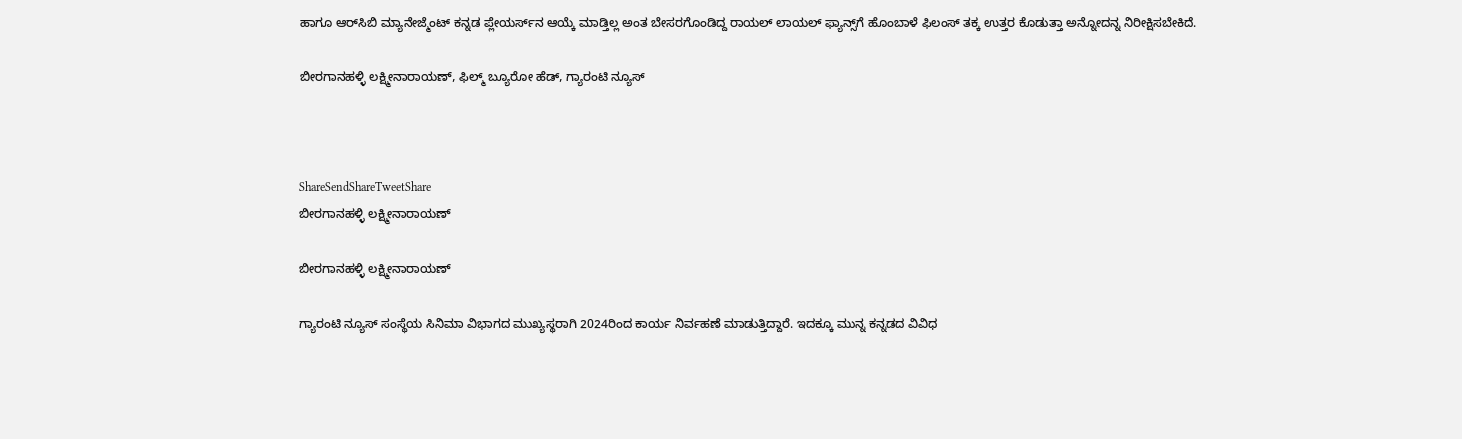ಹಾಗೂ ಆರ್‌‌ಸಿಬಿ ಮ್ಯಾನೇಜ್ಮೆಂಟ್ ಕನ್ನಡ ಪ್ಲೇಯರ್ಸ್‌ನ ಆಯ್ಕೆ ಮಾಡ್ತಿಲ್ಲ ಅಂತ ಬೇಸರಗೊಂಡಿದ್ದ ರಾಯಲ್ ಲಾಯಲ್ ಫ್ಯಾನ್ಸ್‌ಗೆ ಹೊಂಬಾಳೆ ಫಿಲಂಸ್ ತಕ್ಕ ಉತ್ತರ ಕೊಡುತ್ತಾ ಅನ್ನೋದನ್ನ ನಿರೀಕ್ಷಿಸಬೇಕಿದೆ.

ಬೀರಗಾನಹಳ್ಳಿ ಲಕ್ಷ್ಮೀನಾರಾಯಣ್, ಫಿಲ್ಮ್ ಬ್ಯೂರೋ ಹೆಡ್, ಗ್ಯಾರಂಟಿ ನ್ಯೂಸ್



ShareSendShareTweetShare
ಬೀರಗಾನಹಳ್ಳಿ ಲಕ್ಷ್ಮೀನಾರಾಯಣ್

ಬೀರಗಾನಹಳ್ಳಿ ಲಕ್ಷ್ಮೀನಾರಾಯಣ್

ಗ್ಯಾರಂಟಿ ನ್ಯೂಸ್ ಸಂಸ್ಥೆಯ ಸಿನಿಮಾ ವಿಭಾಗದ ಮುಖ್ಯಸ್ಥರಾಗಿ 2024ರಿಂದ ಕಾರ್ಯ ನಿರ್ವಹಣೆ ಮಾಡುತ್ತಿದ್ದಾರೆ. ಇದಕ್ಕೂ ಮುನ್ನ ಕನ್ನಡದ ವಿವಿಧ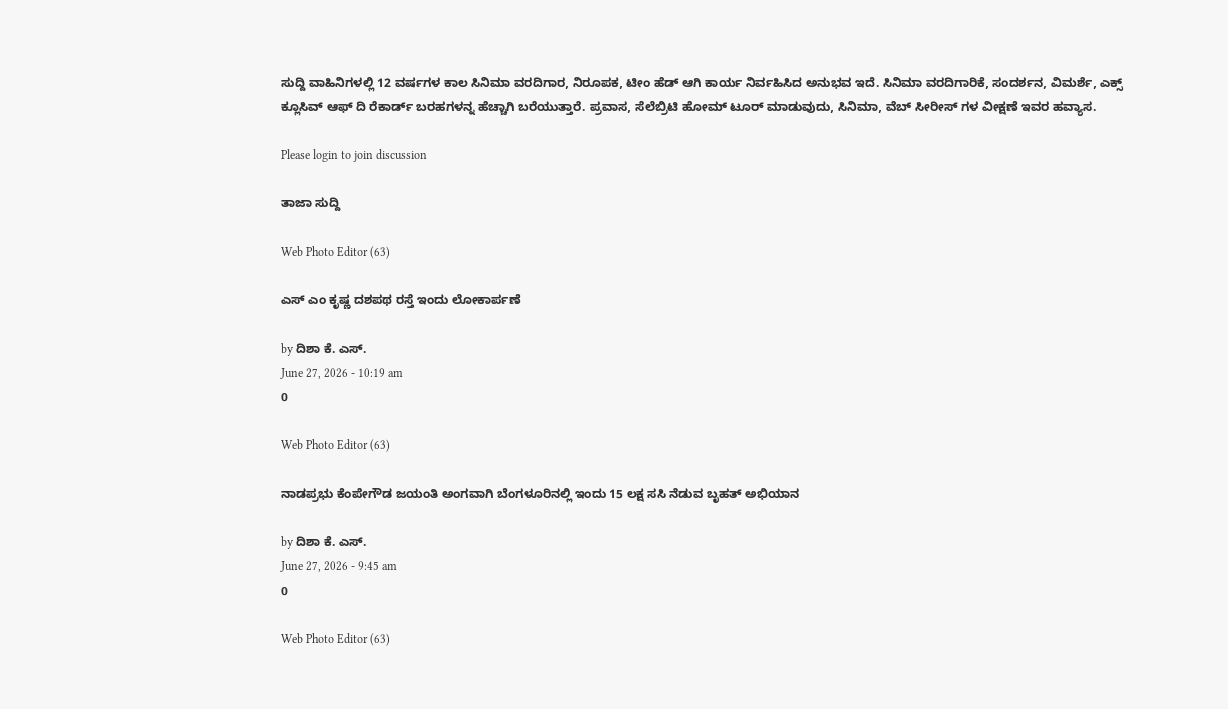ಸುದ್ದಿ ವಾಹಿನಿಗಳಲ್ಲಿ 12 ವರ್ಷಗಳ ಕಾಲ ಸಿನಿಮಾ ವರದಿಗಾರ, ನಿರೂಪಕ, ಟೀಂ ಹೆಡ್ ಆಗಿ ಕಾರ್ಯ ನಿರ್ವಹಿಸಿದ ಅನುಭವ ಇದೆ. ಸಿನಿಮಾ ವರದಿಗಾರಿಕೆ, ಸಂದರ್ಶನ, ವಿಮರ್ಶೆ, ಎಕ್ಸ್ ಕ್ಲೂಸಿವ್ ಆಫ್ ದಿ ರೆಕಾರ್ಡ್ ಬರಹಗಳನ್ನ ಹೆಚ್ಚಾಗಿ ಬರೆಯುತ್ತಾರೆ. ಪ್ರವಾಸ, ಸೆಲೆಬ್ರಿಟಿ ಹೋಮ್ ಟೂರ್ ಮಾಡುವುದು, ಸಿನಿಮಾ, ವೆಬ್ ಸೀರೀಸ್ ಗಳ ವೀಕ್ಷಣೆ ಇವರ ಹವ್ಯಾಸ.

Please login to join discussion

ತಾಜಾ ಸುದ್ದಿ

Web Photo Editor (63)

ಎಸ್ ಎಂ ಕೃಷ್ಣ ದಶಪಥ ರಸ್ತೆ ಇಂದು ಲೋಕಾರ್ಪಣೆ

by ದಿಶಾ ಕೆ. ಎಸ್.
June 27, 2026 - 10:19 am
0

Web Photo Editor (63)

ನಾಡಪ್ರಭು ಕೆಂಪೇಗೌಡ ಜಯಂತಿ ಅಂಗವಾಗಿ ಬೆಂಗಳೂರಿನಲ್ಲಿ ಇಂದು 15 ಲಕ್ಷ ಸಸಿ ನೆಡುವ ಬೃಹತ್ ಅಭಿಯಾನ

by ದಿಶಾ ಕೆ. ಎಸ್.
June 27, 2026 - 9:45 am
0

Web Photo Editor (63)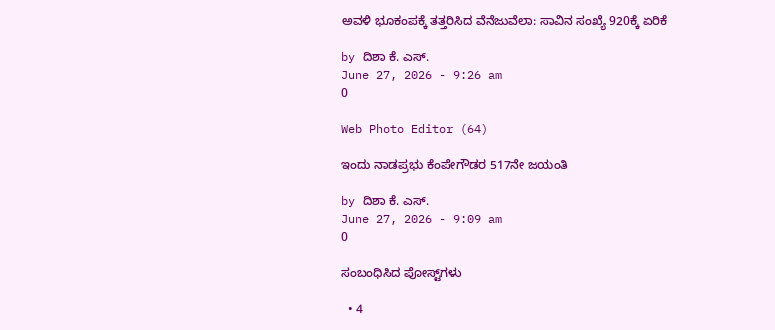ಅವಳಿ ಭೂಕಂಪಕ್ಕೆ ತತ್ತರಿಸಿದ ವೆನೆಜುವೆಲಾ: ಸಾವಿನ ಸಂಖ್ಯೆ 920ಕ್ಕೆ ಏರಿಕೆ

by ದಿಶಾ ಕೆ. ಎಸ್.
June 27, 2026 - 9:26 am
0

Web Photo Editor (64)

ಇಂದು ನಾಡಪ್ರಭು ಕೆಂಪೇಗೌಡರ 517ನೇ ಜಯಂತಿ

by ದಿಶಾ ಕೆ. ಎಸ್.
June 27, 2026 - 9:09 am
0

ಸಂಬಂಧಿಸಿದ ಪೋಸ್ಟ್‌ಗಳು

  • 4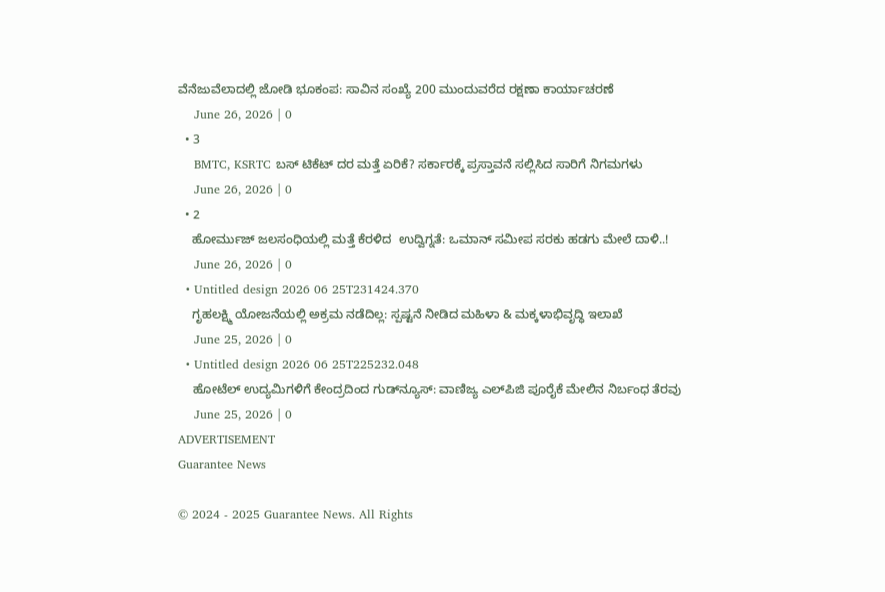ವೆನೆಜುವೆಲಾದಲ್ಲಿ ಜೋಡಿ ಭೂಕಂಪ: ಸಾವಿನ ಸಂಖ್ಯೆ 200 ಮುಂದುವರೆದ ರಕ್ಷಣಾ ಕಾರ್ಯಾಚರಣೆ
    June 26, 2026 | 0
  • 3
    BMTC, KSRTC ಬಸ್ ಟಿಕೆಟ್ ದರ ಮತ್ತೆ ಏರಿಕೆ? ಸರ್ಕಾರಕ್ಕೆ ಪ್ರಸ್ತಾವನೆ ಸಲ್ಲಿಸಿದ ಸಾರಿಗೆ ನಿಗಮಗಳು
    June 26, 2026 | 0
  • 2
    ಹೋರ್ಮುಜ್ ಜಲಸಂಧಿಯಲ್ಲಿ ಮತ್ತೆ ಕೆರಳಿದ  ಉದ್ವಿಗ್ನತೆ: ಒಮಾನ್ ಸಮೀಪ ಸರಕು ಹಡಗು ಮೇಲೆ ದಾಳಿ..!
    June 26, 2026 | 0
  • Untitled design 2026 06 25T231424.370
    ಗೃಹಲಕ್ಷ್ಮಿ ಯೋಜನೆಯಲ್ಲಿ ಅಕ್ರಮ ನಡೆದಿಲ್ಲ: ಸ್ಪಷ್ಟನೆ ನೀಡಿದ ಮಹಿಳಾ & ಮಕ್ಕಳಾಭಿವೃದ್ಧಿ ಇಲಾಖೆ
    June 25, 2026 | 0
  • Untitled design 2026 06 25T225232.048
    ಹೋಟೆಲ್ ಉದ್ಯಮಿಗಳಿಗೆ ಕೇಂದ್ರದಿಂದ ಗುಡ್‌ನ್ಯೂಸ್: ವಾಣಿಜ್ಯ ಎಲ್‌ಪಿಜಿ ಪೂರೈಕೆ ಮೇಲಿನ ನಿರ್ಬಂಧ ತೆರವು
    June 25, 2026 | 0
ADVERTISEMENT
Guarantee News

© 2024 - 2025 Guarantee News. All Rights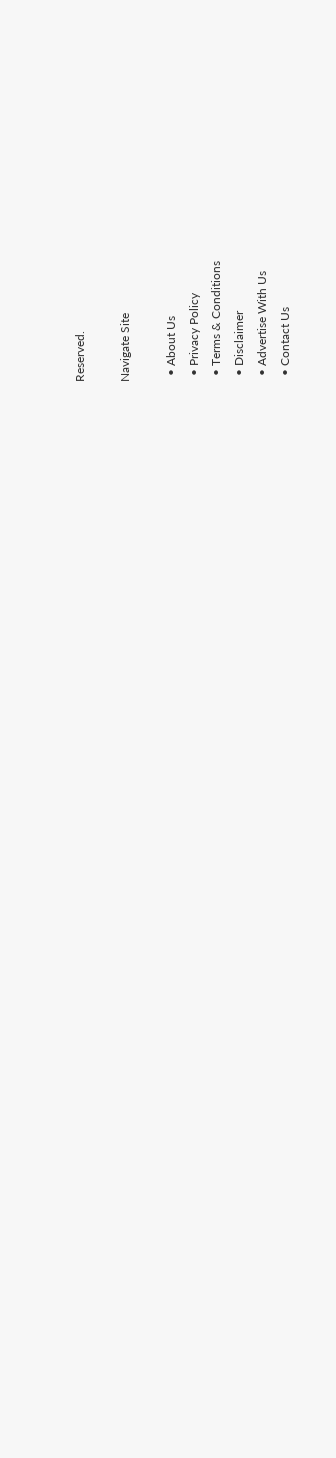Reserved.

Navigate Site

  • About Us
  • Privacy Policy
  • Terms & Conditions
  • Disclaimer
  • Advertise With Us
  • Contact Us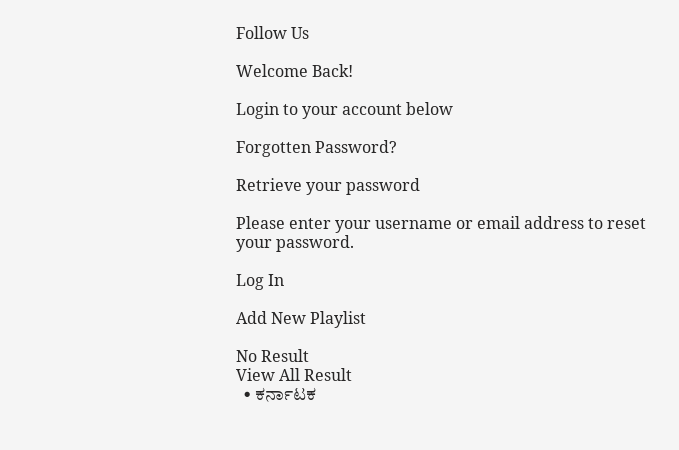Follow Us

Welcome Back!

Login to your account below

Forgotten Password?

Retrieve your password

Please enter your username or email address to reset your password.

Log In

Add New Playlist

No Result
View All Result
  • ಕರ್ನಾಟಕ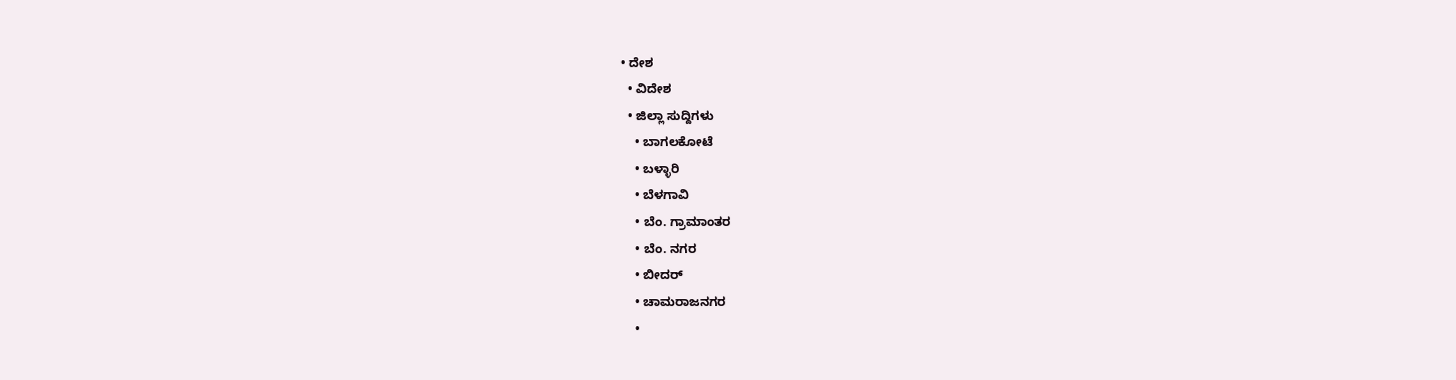• ದೇಶ
  • ವಿದೇಶ
  • ಜಿಲ್ಲಾ ಸುದ್ದಿಗಳು
    • ಬಾಗಲಕೋಟೆ
    • ಬಳ್ಳಾರಿ
    • ಬೆಳಗಾವಿ
    • ಬೆಂ. ಗ್ರಾಮಾಂತರ
    • ಬೆಂ. ನಗರ
    • ಬೀದರ್
    • ಚಾಮರಾಜನಗರ
    •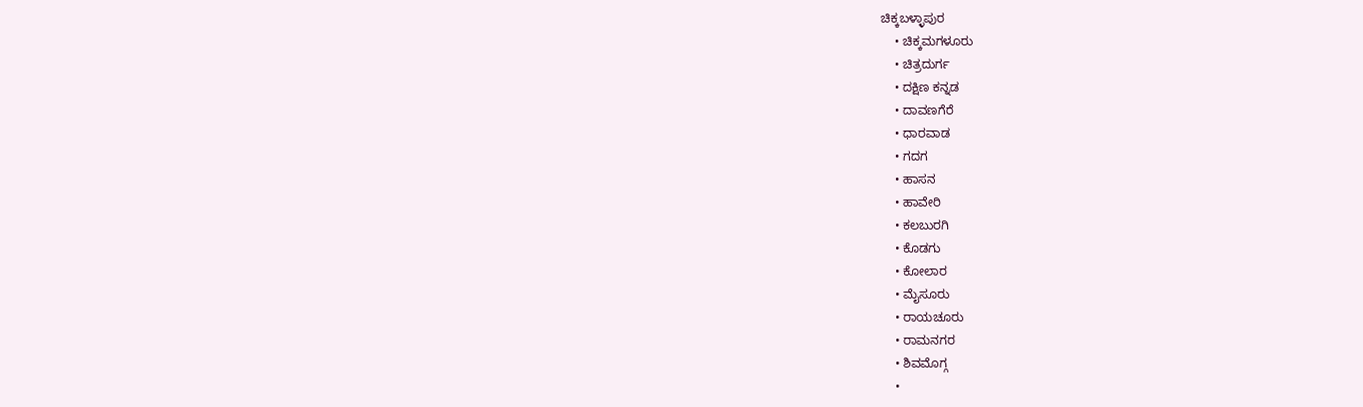ಚಿಕ್ಕಬಳ್ಳಾಪುರ
    • ಚಿಕ್ಕಮಗಳೂರು
    • ಚಿತ್ರದುರ್ಗ
    • ದಕ್ಷಿಣ ಕನ್ನಡ
    • ದಾವಣಗೆರೆ
    • ಧಾರವಾಡ
    • ಗದಗ
    • ಹಾಸನ
    • ಹಾವೇರಿ
    • ಕಲಬುರಗಿ
    • ಕೊಡಗು
    • ಕೋಲಾರ
    • ಮೈಸೂರು
    • ರಾಯಚೂರು
    • ರಾಮನಗರ
    • ಶಿವಮೊಗ್ಗ
    •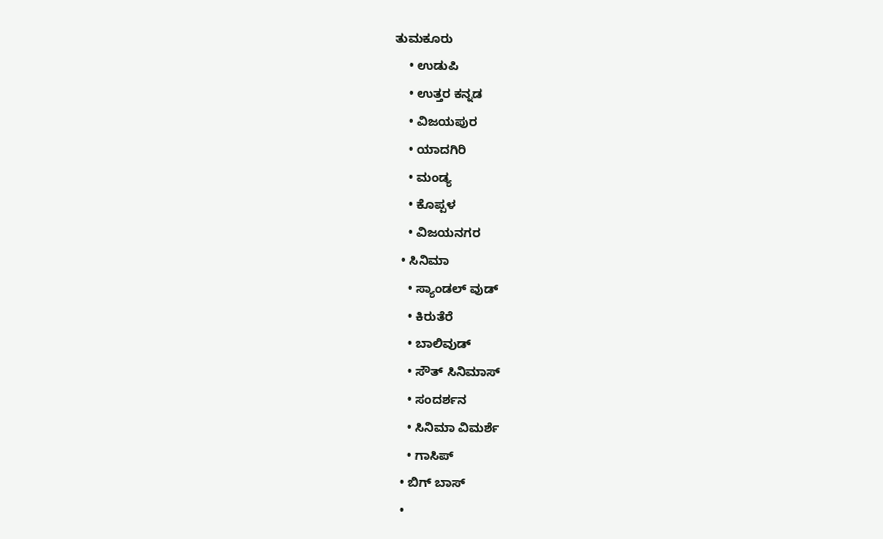ತುಮಕೂರು
    • ಉಡುಪಿ
    • ಉತ್ತರ ಕನ್ನಡ
    • ವಿಜಯಪುರ
    • ಯಾದಗಿರಿ
    • ಮಂಡ್ಯ
    • ಕೊಪ್ಪಳ
    • ವಿಜಯನಗರ
  • ಸಿನಿಮಾ
    • ಸ್ಯಾಂಡಲ್ ವುಡ್
    • ಕಿರುತೆರೆ
    • ಬಾಲಿವುಡ್
    • ಸೌತ್ ಸಿನಿಮಾಸ್
    • ಸಂದರ್ಶನ
    • ಸಿನಿಮಾ ವಿಮರ್ಶೆ
    • ಗಾಸಿಪ್
  • ಬಿಗ್ ಬಾಸ್
  •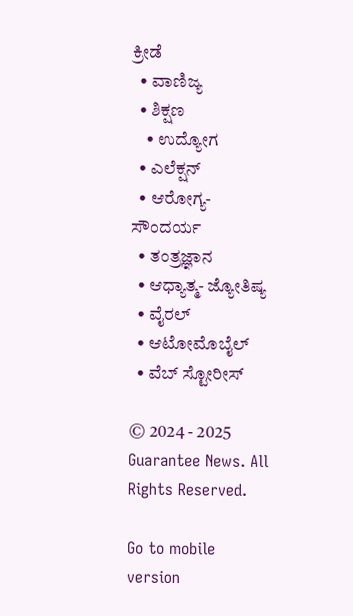ಕ್ರೀಡೆ
  • ವಾಣಿಜ್ಯ
  • ಶಿಕ್ಷಣ
    • ಉದ್ಯೋಗ
  • ಎಲೆಕ್ಷನ್
  • ಆರೋಗ್ಯ-ಸೌಂದರ್ಯ
  • ತಂತ್ರಜ್ಞಾನ
  • ಆಧ್ಯಾತ್ಮ- ಜ್ಯೋತಿಷ್ಯ
  • ವೈರಲ್
  • ಆಟೋಮೊಬೈಲ್
  • ವೆಬ್ ಸ್ಟೋರೀಸ್

© 2024 - 2025 Guarantee News. All Rights Reserved.

Go to mobile version